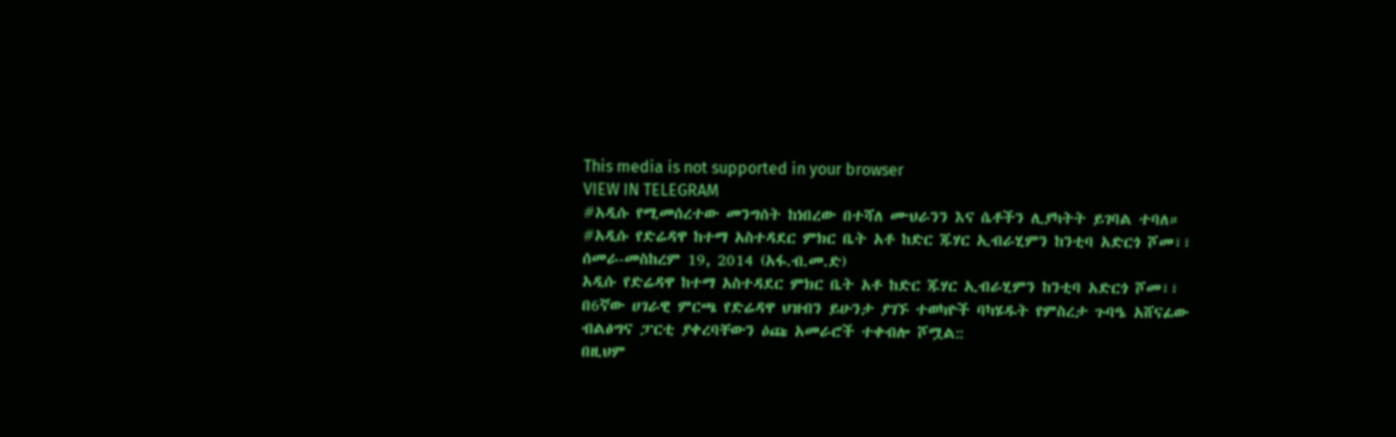This media is not supported in your browser
VIEW IN TELEGRAM
#አዲሱ የሚመሰረተው መንግሰት ከነበረው በተሻለ ሙህራንን እና ሴቶችን ሊያካትት ይገባል ተባለ።
#አዲሱ የድሬዳዋ ከተማ አስተዳደር ምክር ቤት አቶ ከድር ጁሃር ኢብራሂምን ከንቲባ አድርጎ ሾመ፣፣
ሰመራ-መስከረም 19, 2014 (አፋ.ብ.መ.ድ)
አዲሱ የድሬዳዋ ከተማ አስተዳደር ምክር ቤት አቶ ከድር ጁሃር ኢብራሂምን ከንቲባ አድርጎ ሾመ፣፣
በ6ኛው ሀገራዊ ምርጫ የድሬዳዋ ህዝብን ይሁንታ ያገኙ ተወካዮች ባካሄዱት የምስረታ ጉባዔ አሸናፊው ብልፅግና ፓርቲ ያቀረባቸውን ዕጩ አመራሮች ተቀብሎ ሾሟል::
በዚህም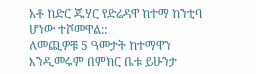አቶ ከድር ጁሃር የድሬዳዋ ከተማ ከንቲባ ሆነው ተሾመዋል::
ለመጪዎቹ 5 ዓመታት ከተማዋን እንዲመሩም በምክር ቤቱ ይሁንታ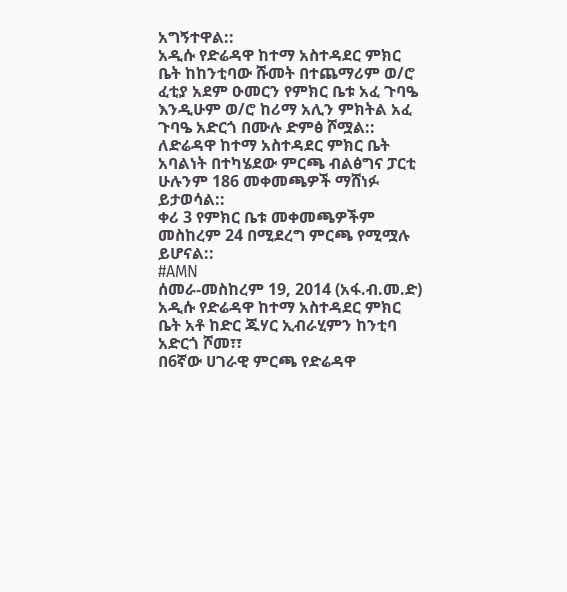አግኝተዋል::
አዲሱ የድሬዳዋ ከተማ አስተዳደር ምክር ቤት ከከንቲባው ሹመት በተጨማሪም ወ/ሮ ፈቲያ አደም ዑመርን የምክር ቤቱ አፈ ጉባዔ እንዲሁም ወ/ሮ ከሪማ አሊን ምክትል አፈ ጉባዔ አድርጎ በሙሉ ድምፅ ሾሟል::
ለድሬዳዋ ከተማ አስተዳደር ምክር ቤት አባልነት በተካሄደው ምርጫ ብልፅግና ፓርቲ ሁሉንም 186 መቀመጫዎች ማሸነፉ ይታወሳል::
ቀሪ 3 የምክር ቤቱ መቀመጫዎችም መስከረም 24 በሚደረግ ምርጫ የሚሟሉ ይሆናል::
#AMN
ሰመራ-መስከረም 19, 2014 (አፋ.ብ.መ.ድ)
አዲሱ የድሬዳዋ ከተማ አስተዳደር ምክር ቤት አቶ ከድር ጁሃር ኢብራሂምን ከንቲባ አድርጎ ሾመ፣፣
በ6ኛው ሀገራዊ ምርጫ የድሬዳዋ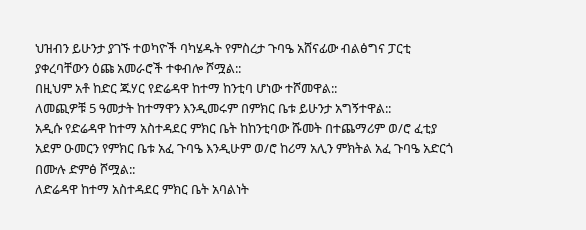ህዝብን ይሁንታ ያገኙ ተወካዮች ባካሄዱት የምስረታ ጉባዔ አሸናፊው ብልፅግና ፓርቲ ያቀረባቸውን ዕጩ አመራሮች ተቀብሎ ሾሟል::
በዚህም አቶ ከድር ጁሃር የድሬዳዋ ከተማ ከንቲባ ሆነው ተሾመዋል::
ለመጪዎቹ 5 ዓመታት ከተማዋን እንዲመሩም በምክር ቤቱ ይሁንታ አግኝተዋል::
አዲሱ የድሬዳዋ ከተማ አስተዳደር ምክር ቤት ከከንቲባው ሹመት በተጨማሪም ወ/ሮ ፈቲያ አደም ዑመርን የምክር ቤቱ አፈ ጉባዔ እንዲሁም ወ/ሮ ከሪማ አሊን ምክትል አፈ ጉባዔ አድርጎ በሙሉ ድምፅ ሾሟል::
ለድሬዳዋ ከተማ አስተዳደር ምክር ቤት አባልነት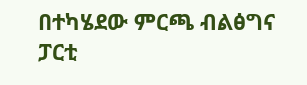በተካሄደው ምርጫ ብልፅግና ፓርቲ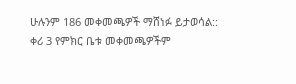ሁሉንም 186 መቀመጫዎች ማሸነፉ ይታወሳል::
ቀሪ 3 የምክር ቤቱ መቀመጫዎችም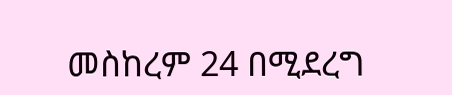መስከረም 24 በሚደረግ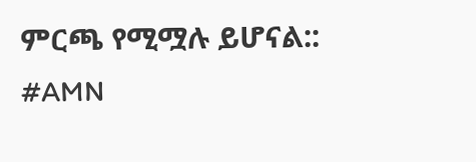ምርጫ የሚሟሉ ይሆናል::
#AMN